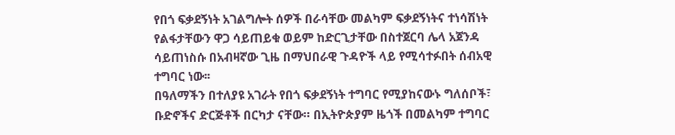የበጎ ፍቃደኝነት አገልግሎት ሰዎች በራሳቸው መልካም ፍቃደኝነትና ተነሳሽነት የልፋታቸውን ዋጋ ሳይጠይቁ ወይም ከድርጊታቸው በስተጀርባ ሌላ አጀንዳ ሳይጠነስሱ በአብዛኛው ጊዜ በማህበራዊ ጉዳዮች ላይ የሚሳተፉበት ሰብአዊ ተግባር ነው፡፡
በዓለማችን በተለያዩ አገራት የበጎ ፍቃደኝነት ተግባር የሚያከናውኑ ግለሰቦች፣ ቡድኖችና ድርጅቶች በርካታ ናቸው። በኢትዮጵያም ዜጎች በመልካም ተግባር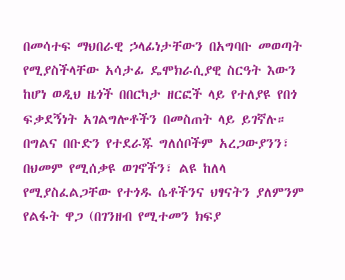በመሳተፍ ማህበራዊ ኃላፊነታቸውን በአግባቡ መወጣት የሚያስችላቸው አሳታፊ ዴሞክራሲያዊ ስርዓት እውን ከሆነ ወዲህ ዜጎች በበርካታ ዘርፎች ላይ የተለያዩ የበጎ ፍቃደኝነት አገልግሎቶችን በመስጠት ላይ ይገኛሉ።
በግልና በቡድን የተደራጁ ግለሰቦችም አረጋውያንን፣ በህመም የሚሰቃዩ ወገኖችን፣ ልዩ ከለላ የሚያስፈልጋቸው የተጎዱ ሴቶችንና ህፃናትን ያለምንም የልፋት ዋጋ (በገንዘብ የሚተመን ክፍያ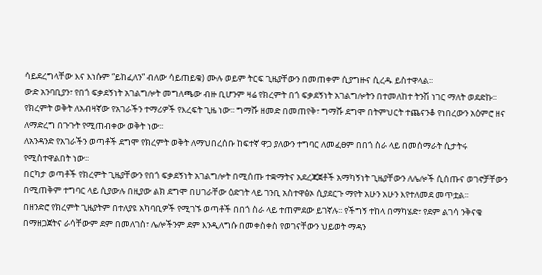ሳይደረግላቸው እና እነሱም “ይከፈለን” ብለው ሳይጠይቁ) ሙሉ ወይም ትርፍ ጊዜያቸውን በመጠቀም ሲያግዙና ሲረዱ ይስተዋላል፡፡
ውድ አንባቢያን፣ የበጎ ፍቃደኝነት አገልግሎት መግለጫው ብዙ ቢሆንም ዛሬ የክረምት በጎ ፍቃደኝነት አገልግሎትን በተመለከተ ትንሽ ነገር ማለት ወደድኩ፡፡ የክረምት ወቅት ለአብዛኛው የአገራችን ተማሪዎች የእረፍት ጊዜ ነው፡፡ ግማሹ ዘመድ በመጠየቅ፣ ግማሹ ደግሞ በትምህርት ተጨናንቆ የነበረውን አዕምሮ ዘና ለማድረግ በጉጉት የሚጠብቀው ወቅት ነው፡፡
ለአንዳንድ የአገራችን ወጣቶች ደግሞ የክረምት ወቅት ለማህበረሰቡ ከፍተኛ ዋጋ ያለውን ተግባር ለመፈፀም በበጎ ስራ ላይ በመሰማራት ሲታትሩ የሚስተዋልበት ነው፡፡
በርካታ ወጣቶች የክረምት ጊዜያቸውን የበጎ ፍቃደኝነት አገልግሎት በሚሰጡ ተቋማትና አደረጃጀቶች አማካኝነት ጊዜያቸውን ለሌሎች ሲሰጡና ወገኖቻቸውን በሚጠቅም ተግባር ላይ ሲያውሉ በዚያው ልክ ደግሞ በሀገራቸው ዕድገት ላይ ገንቢ አስተዋፅኦ ሲያደርጉ ማየት አሁን አሁን እየተለመደ መጥቷል፡፡
በዘንድሮ የክረምት ጊዜያትም በተለያዩ አካባቢዎች የሚገኙ ወጣቶች በበጎ ስራ ላይ ተጠምደው ይገኛሉ፡፡ የችግኝ ተከላ በማካሄድ፣ የደም ልገሳ ንቅናቄ በማዘጋጀትና ራሳቸውም ደም በመለገስ፣ ሌሎችንም ደም እንዲለግሱ በመቀስቀስ የወገናቸውን ህይወት ማዳን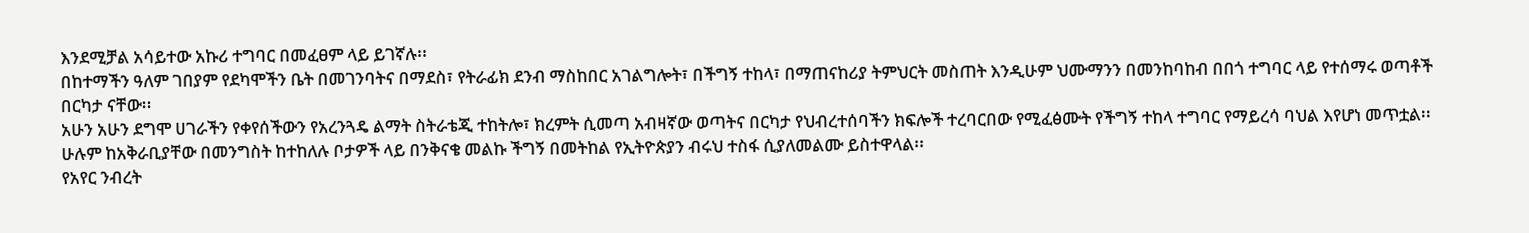እንደሚቻል አሳይተው አኩሪ ተግባር በመፈፀም ላይ ይገኛሉ፡፡
በከተማችን ዓለም ገበያም የደካሞችን ቤት በመገንባትና በማደስ፣ የትራፊክ ደንብ ማስከበር አገልግሎት፣ በችግኝ ተከላ፣ በማጠናከሪያ ትምህርት መስጠት እንዲሁም ህሙማንን በመንከባከብ በበጎ ተግባር ላይ የተሰማሩ ወጣቶች በርካታ ናቸው፡፡
አሁን አሁን ደግሞ ሀገራችን የቀየሰችውን የአረንጓዴ ልማት ስትራቴጂ ተከትሎ፣ ክረምት ሲመጣ አብዛኛው ወጣትና በርካታ የህብረተሰባችን ክፍሎች ተረባርበው የሚፈፅሙት የችግኝ ተከላ ተግባር የማይረሳ ባህል እየሆነ መጥቷል፡፡
ሁሉም ከአቅራቢያቸው በመንግስት ከተከለሉ ቦታዎች ላይ በንቅናቄ መልኩ ችግኝ በመትከል የኢትዮጵያን ብሩህ ተስፋ ሲያለመልሙ ይስተዋላል፡፡
የአየር ንብረት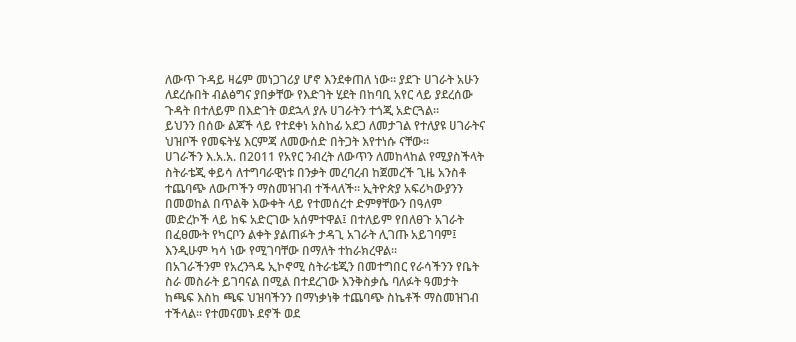ለውጥ ጉዳይ ዛሬም መነጋገሪያ ሆኖ እንደቀጠለ ነው፡፡ ያደጉ ሀገራት አሁን ለደረሱበት ብልፅግና ያበቃቸው የእድገት ሂደት በከባቢ አየር ላይ ያደረሰው ጉዳት በተለይም በእድገት ወደኋላ ያሉ ሀገራትን ተጎጂ አድርጓል።
ይህንን በሰው ልጆች ላይ የተደቀነ አስከፊ አደጋ ለመታገል የተለያዩ ሀገራትና ህዝቦች የመፍትሄ እርምጃ ለመውሰድ በትጋት እየተነሱ ናቸው።
ሀገራችን እ.አ.አ. በ2011 የአየር ንብረት ለውጥን ለመከላከል የሚያስችላት ስትራቴጂ ቀይሳ ለተግባራዊነቱ በንቃት መረባረብ ከጀመረች ጊዜ አንስቶ ተጨባጭ ለውጦችን ማስመዝገብ ተችላለች። ኢትዮጵያ አፍሪካውያንን በመወከል በጥልቅ እውቀት ላይ የተመሰረተ ድምፃቸውን በዓለም መድረኮች ላይ ከፍ አድርገው አሰምተዋል፤ በተለይም የበለፀጉ አገራት በፈፀሙት የካርቦን ልቀት ያልጠፉት ታዳጊ አገራት ሊገጡ አይገባም፤ እንዲሁም ካሳ ነው የሚገባቸው በማለት ተከራክረዋል።
በአገራችንም የአረንጓዴ ኢኮኖሚ ስትራቴጂን በመተግበር የራሳችንን የቤት ስራ መስራት ይገባናል በሚል በተደረገው እንቅስቃሴ ባለፉት ዓመታት ከጫፍ እስከ ጫፍ ህዝባችንን በማነቃነቅ ተጨባጭ ስኬቶች ማስመዝገብ ተችላል። የተመናመኑ ደኖች ወደ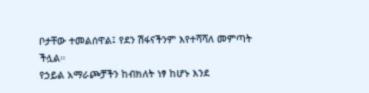ቦታቸው ተመልሰዋል፤ የደን ሽፋናችንም እየተሻሻለ መምጣት ችሏል።
የኃይል አማራጮቻችን ከብክለት ነፃ ከሆኑ እንደ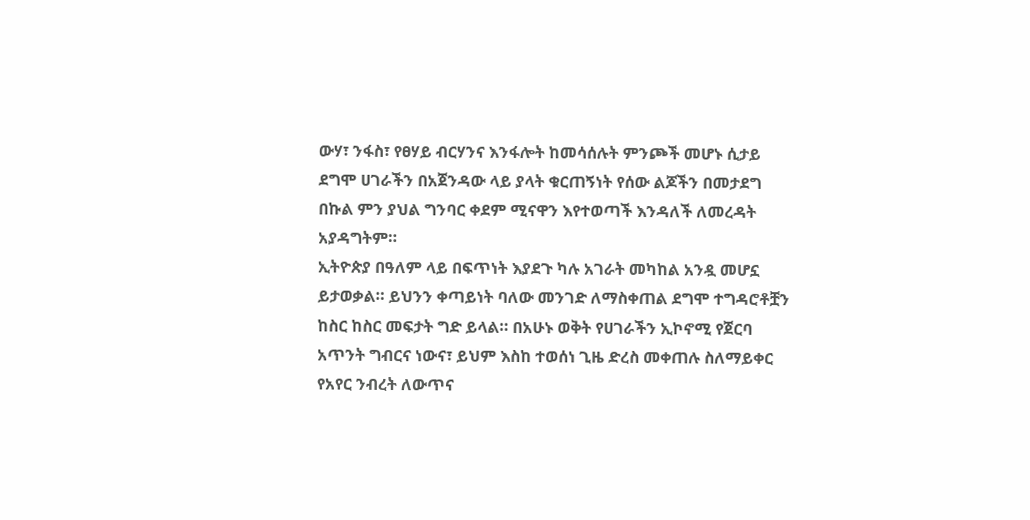ውሃ፣ ንፋስ፣ የፀሃይ ብርሃንና እንፋሎት ከመሳሰሉት ምንጮች መሆኑ ሲታይ ደግሞ ሀገራችን በአጀንዳው ላይ ያላት ቁርጠኝነት የሰው ልጆችን በመታደግ በኩል ምን ያህል ግንባር ቀደም ሚናዋን እየተወጣች እንዳለች ለመረዳት አያዳግትም።
ኢትዮጵያ በዓለም ላይ በፍጥነት እያደጉ ካሉ አገራት መካከል አንዷ መሆኗ ይታወቃል። ይህንን ቀጣይነት ባለው መንገድ ለማስቀጠል ደግሞ ተግዳሮቶቿን ከስር ከስር መፍታት ግድ ይላል። በአሁኑ ወቅት የሀገራችን ኢኮኖሚ የጀርባ አጥንት ግብርና ነውና፣ ይህም እስከ ተወሰነ ጊዜ ድረስ መቀጠሉ ስለማይቀር የአየር ንብረት ለውጥና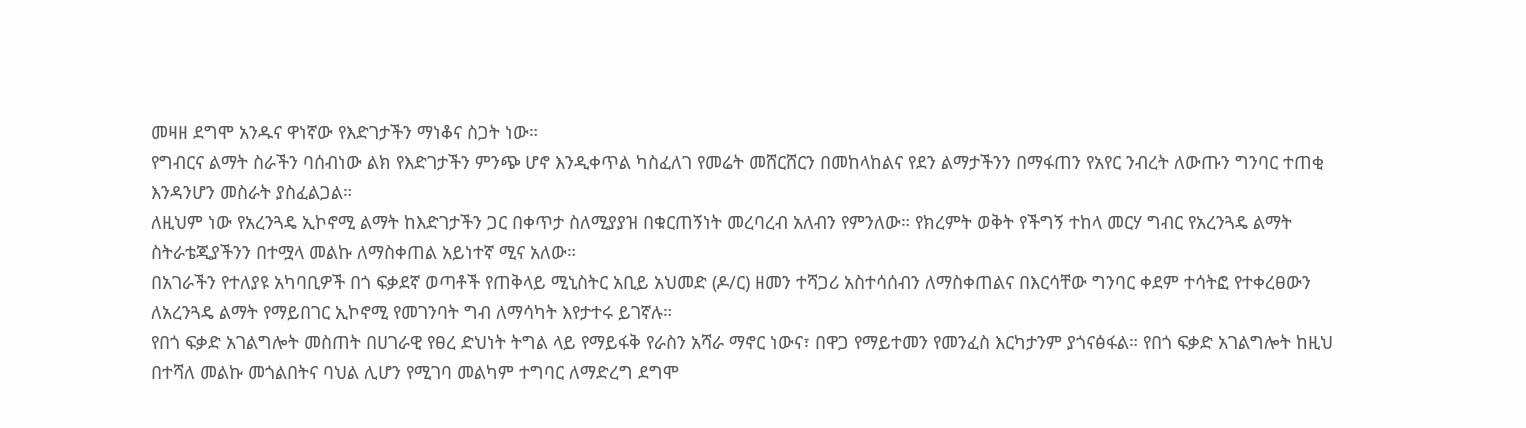መዛዘ ደግሞ አንዱና ዋነኛው የእድገታችን ማነቆና ስጋት ነው።
የግብርና ልማት ስራችን ባሰብነው ልክ የእድገታችን ምንጭ ሆኖ እንዲቀጥል ካስፈለገ የመሬት መሸርሸርን በመከላከልና የደን ልማታችንን በማፋጠን የአየር ንብረት ለውጡን ግንባር ተጠቂ እንዳንሆን መስራት ያስፈልጋል።
ለዚህም ነው የአረንጓዴ ኢኮኖሚ ልማት ከእድገታችን ጋር በቀጥታ ስለሚያያዝ በቁርጠኝነት መረባረብ አለብን የምንለው። የክረምት ወቅት የችግኝ ተከላ መርሃ ግብር የአረንጓዴ ልማት ስትራቴጂያችንን በተሟላ መልኩ ለማስቀጠል አይነተኛ ሚና አለው።
በአገራችን የተለያዩ አካባቢዎች በጎ ፍቃደኛ ወጣቶች የጠቅላይ ሚኒስትር አቢይ አህመድ (ዶ/ር) ዘመን ተሻጋሪ አስተሳሰብን ለማስቀጠልና በእርሳቸው ግንባር ቀደም ተሳትፎ የተቀረፀውን ለአረንጓዴ ልማት የማይበገር ኢኮኖሚ የመገንባት ግብ ለማሳካት እየታተሩ ይገኛሉ።
የበጎ ፍቃድ አገልግሎት መስጠት በሀገራዊ የፀረ ድህነት ትግል ላይ የማይፋቅ የራስን አሻራ ማኖር ነውና፣ በዋጋ የማይተመን የመንፈስ እርካታንም ያጎናፅፋል። የበጎ ፍቃድ አገልግሎት ከዚህ በተሻለ መልኩ መጎልበትና ባህል ሊሆን የሚገባ መልካም ተግባር ለማድረግ ደግሞ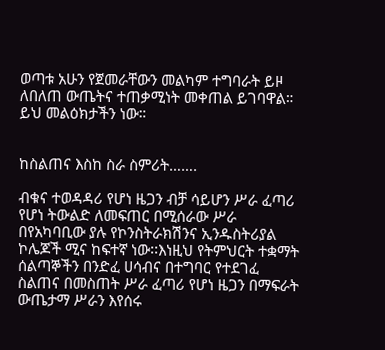ወጣቱ አሁን የጀመራቸውን መልካም ተግባራት ይዞ ለበለጠ ውጤትና ተጠቃሚነት መቀጠል ይገባዋል። ይህ መልዕክታችን ነው።


ከስልጠና እስከ ስራ ስምሪት…….

ብቁና ተወዳዳሪ የሆነ ዜጋን ብቻ ሳይሆን ሥራ ፈጣሪ የሆነ ትውልድ ለመፍጠር በሚሰራው ሥራ በየአካባቢው ያሉ የኮንስትራክሽንና ኢንዱስትሪያል ኮሌጆች ሚና ከፍተኛ ነው፡፡እነዚህ የትምህርት ተቋማት ሰልጣኞችን በንድፈ ሀሳብና በተግባር የተደገፈ ስልጠና በመስጠት ሥራ ፈጣሪ የሆነ ዜጋን በማፍራት ውጤታማ ሥራን እየሰሩ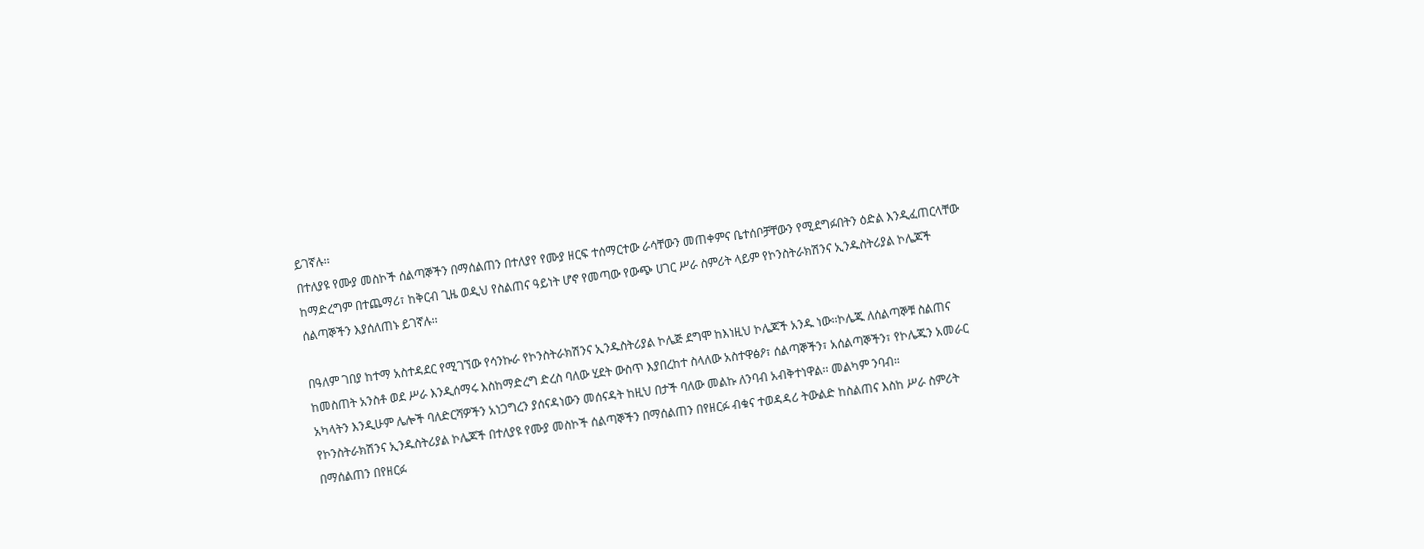ይገኛሉ፡፡
በተለያዩ የሙያ መስኮች ሰልጣኞችን በማሰልጠን በተለያየ የሙያ ዘርፍ ተሰማርተው ራሳቸውን መጠቀምና ቤተሰቦቻቸውን የሚደግፉበትን ዕድል እንዲፈጠርላቸው ከማድረግም በተጨማሪ፣ ከቅርብ ጊዜ ወዲህ የስልጠና ዓይነት ሆኖ የመጣው የውጭ ሀገር ሥራ ስምሪት ላይም የኮንስትራክሽንና ኢንዱስትሪያል ኮሌጆች ሰልጣኞችን እያሰለጠኑ ይገኛሉ፡፡

በዓለም ገበያ ከተማ አስተዳደር የሚገኘው የሳንኩራ የኮንስትራክሽንና ኢንዱስትሪያል ኮሌጅ ደግሞ ከእነዚህ ኮሌጆች አንዱ ነው፡፡ኮሌጁ ለሰልጣኞቹ ስልጠና ከመስጠት አንስቶ ወደ ሥራ እንዲሰማሩ እስከማድረግ ድረስ ባለው ሂደት ውስጥ እያበረከተ ስላለው አስተዋፅዖ፣ ሰልጣኞችን፣ አሰልጣኞችን፣ የኮሌጁን አመራር አካላትን እንዲሁም ሌሎች ባለድርሻዎችን አነጋግረን ያሰናዳነውን መሰናዳት ከዚህ በታች ባለው መልኩ ለንባብ አብቅተነዋል፡፡ መልካም ንባብ።
የኮንስትራክሽንና ኢንዱስትሪያል ኮሌጆች በተለያዩ የሙያ መስኮች ሰልጣኞችን በማሰልጠን በየዘርፉ ብቁና ተወዳዳሪ ትውልድ ከስልጠና እስከ ሥራ ስምሪት በማሰልጠን በየዘርፉ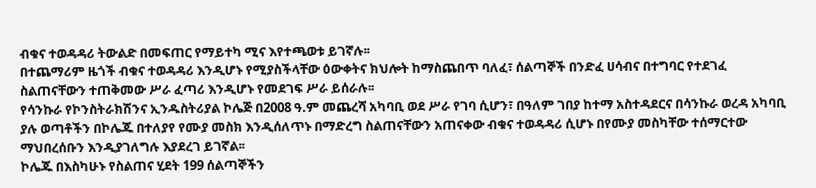ብቁና ተወዳዳሪ ትውልድ በመፍጠር የማይተካ ሚና እየተጫወቱ ይገኛሉ፡፡
በተጨማሪም ዜጎች ብቁና ተወዳዳሪ እንዲሆኑ የሚያስችላቸው ዕውቀትና ክህሎት ከማስጨበጥ ባለፈ፣ ሰልጣኞች በንድፈ ሀሳብና በተግባር የተደገፈ ስልጠናቸውን ተጠቅመው ሥራ ፈጣሪ እንዲሆኑ የመደገፍ ሥራ ይሰራሉ፡፡
የሳንኩራ የኮንስትራክሽንና ኢንዱስትሪያል ኮሌጅ በ2008 ዓ.ም መጨረሻ አካባቢ ወደ ሥራ የገባ ሲሆን፣ በዓለም ገበያ ከተማ አስተዳደርና በሳንኩራ ወረዳ አካባቢ ያሉ ወጣቶችን በኮሌጁ በተለያየ የሙያ መስክ እንዲሰለጥኑ በማድረግ ስልጠናቸውን አጠናቀው ብቁና ተወዳዳሪ ሲሆኑ በየሙያ መስካቸው ተሰማርተው ማህበረሰቡን እንዲያገለግሉ እያደረገ ይገኛል፡፡
ኮሌጁ በእስካሁኑ የስልጠና ሂደት 199 ሰልጣኞችን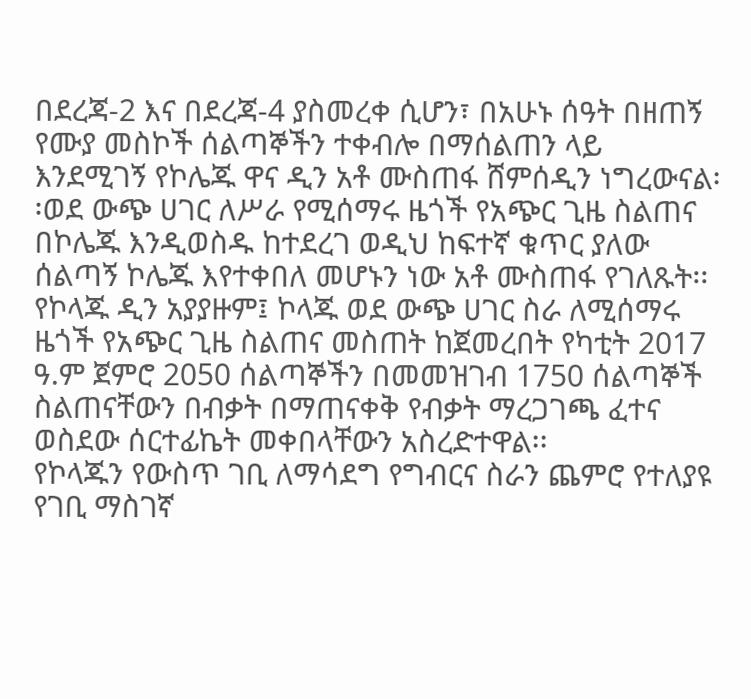በደረጃ-2 እና በደረጃ-4 ያስመረቀ ሲሆን፣ በአሁኑ ሰዓት በዘጠኝ የሙያ መስኮች ሰልጣኞችን ተቀብሎ በማሰልጠን ላይ እንደሚገኝ የኮሌጁ ዋና ዲን አቶ ሙስጠፋ ሸምሰዲን ነግረውናል፡፡ወደ ውጭ ሀገር ለሥራ የሚሰማሩ ዜጎች የአጭር ጊዜ ስልጠና በኮሌጁ እንዲወስዱ ከተደረገ ወዲህ ከፍተኛ ቁጥር ያለው ሰልጣኝ ኮሌጁ እየተቀበለ መሆኑን ነው አቶ ሙስጠፋ የገለጹት፡፡
የኮላጁ ዲን አያያዙም፤ ኮላጁ ወደ ውጭ ሀገር ስራ ለሚሰማሩ ዜጎች የአጭር ጊዜ ስልጠና መስጠት ከጀመረበት የካቲት 2017 ዓ.ም ጀምሮ 2050 ሰልጣኞችን በመመዝገብ 1750 ሰልጣኞች ስልጠናቸውን በብቃት በማጠናቀቅ የብቃት ማረጋገጫ ፈተና ወስደው ሰርተፊኬት መቀበላቸውን አስረድተዋል፡፡
የኮላጁን የውስጥ ገቢ ለማሳደግ የግብርና ስራን ጨምሮ የተለያዩ የገቢ ማስገኛ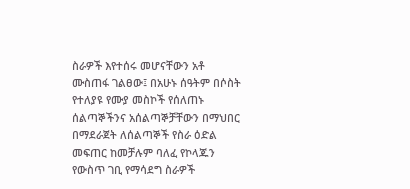ስራዎች እየተሰሩ መሆናቸውን አቶ ሙስጠፋ ገልፀው፤ በአሁኑ ሰዓትም በሶስት የተለያዩ የሙያ መስኮች የሰለጠኑ ሰልጣኞችንና አሰልጣኞቻቸውን በማህበር በማደራጀት ለሰልጣኞች የስራ ዕድል መፍጠር ከመቻሉም ባለፈ የኮላጁን የውስጥ ገቢ የማሳደግ ስራዎች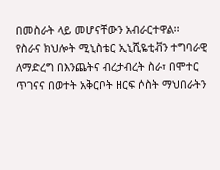በመስራት ላይ መሆናቸውን አብራርተዋል፡፡
የስራና ክህሎት ሚኒስቴር ኢኒሺዬቲቭን ተግባራዊ ለማድረግ በእንጨትና ብረታብረት ስራ፣ በሞተር ጥገናና በወተት አቅርቦት ዘርፍ ሶስት ማህበራትን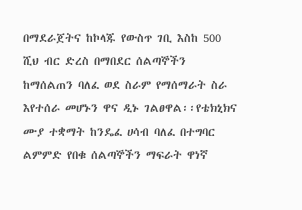በማደራጀትና ከኮላጁ የውስጥ ገቢ እስከ 500 ሺህ ብር ድረስ በማበደር ሰልጣኞችን ከማሰልጠን ባለፈ ወደ ስራም የማሰማራት ስራ እየተሰራ መሆኑን ዋና ዲኑ ገልፀዋል፡፡የቴክኒክና ሙያ ተቋማት ከንዴፈ ሀሳብ ባለፈ በተግባር ልምምድ የበቁ ሰልጣኞችን ማፍራት ዋነኛ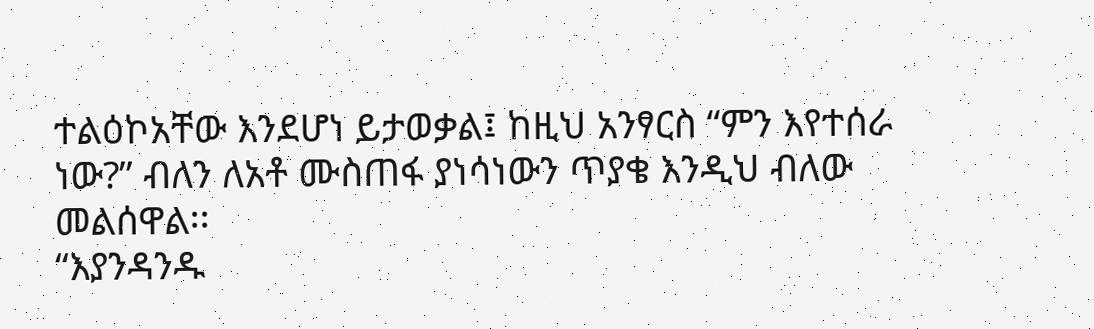ተልዕኮአቸው እንደሆነ ይታወቃል፤ ከዚህ አንፃርስ “ምን እየተሰራ ነው?” ብለን ለአቶ ሙስጠፋ ያነሳነውን ጥያቄ እንዲህ ብለው መልሰዋል፡፡
“እያንዳንዱ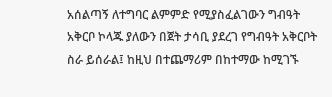አሰልጣኝ ለተግባር ልምምድ የሚያስፈልገውን ግብዓት አቅርቦ ኮላጁ ያለውን በጀት ታሳቢ ያደረገ የግብዓት አቅርቦት ስራ ይሰራል፤ ከዚህ በተጨማሪም በከተማው ከሚገኙ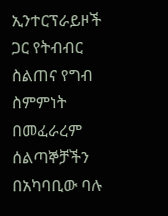ኢንተርፕራይዞች ጋር የትብብር ስልጠና የግብ ስምምነት በመፈራረም ሰልጣኞቻችን በአካባቢው ባሉ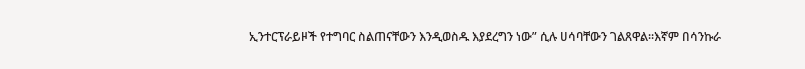ኢንተርፕራይዞች የተግባር ስልጠናቸውን እንዲወስዱ እያደረግን ነው” ሲሉ ሀሳባቸውን ገልጸዋል፡፡እኛም በሳንኩራ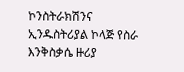ኮንስትራክሽንና ኢንዱስትሪያል ኮላጅ የስራ እንቅስቃሴ ዙሪያ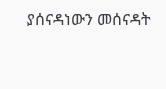ያሰናዳነውን መሰናዳት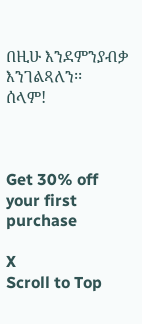በዚሁ እንደምንያብቃ እንገልጻለን፡፡
ሰላም!



Get 30% off your first purchase

X
Scroll to Top